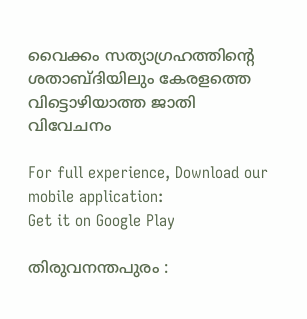വൈക്കം സത്യാഗ്രഹത്തിന്‍റെ ശതാബ്‌ദിയിലും കേരളത്തെ വിട്ടൊഴിയാത്ത ജാതി വിവേചനം

For full experience, Download our mobile application:
Get it on Google Play

തിരുവനന്തപുരം :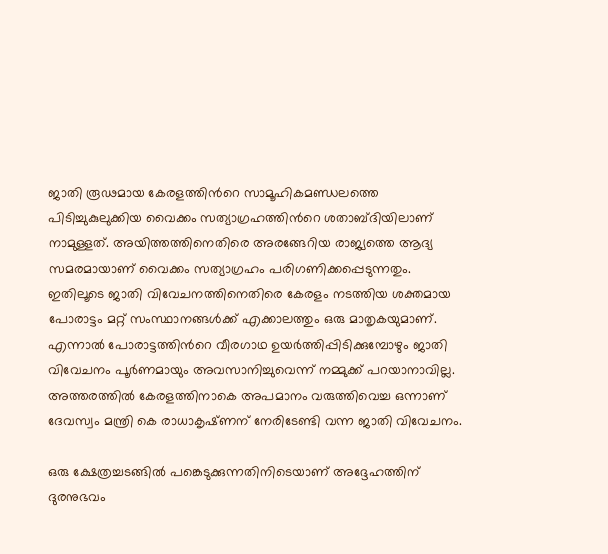ജാതി രൂഢമായ കേരളത്തിന്‍റെ സാമൂഹികമണ്ഡലത്തെ പിടിച്ചുകുലുക്കിയ വൈക്കം സത്യാഗ്രഹത്തിന്‍റെ ശതാബ്‌ദിയിലാണ് നാമുള്ളത്. അയിത്തത്തിനെതിരെ അരങ്ങേറിയ രാജ്യത്തെ ആദ്യ സമരമായാണ് വൈക്കം സത്യാഗ്രഹം പരിഗണിക്കപ്പെടുന്നതും. ഇതിലൂടെ ജാതി വിവേചനത്തിനെതിരെ കേരളം നടത്തിയ ശക്തമായ പോരാട്ടം മറ്റ് സംസ്ഥാനങ്ങള്‍ക്ക് എക്കാലത്തും ഒരു മാതൃകയുമാണ്. എന്നാല്‍ പോരാട്ടത്തിന്‍റെ വീരഗാഥ ഉയര്‍ത്തിപ്പിടിക്കുമ്പോഴും ജാതി വിവേചനം പൂര്‍ണമായും അവസാനിച്ചുവെന്ന് നമ്മുക്ക് പറയാനാവില്ല. അത്തരത്തില്‍ കേരളത്തിനാകെ അപമാനം വരുത്തിവെച്ച ഒന്നാണ് ദേവസ്വം മന്ത്രി കെ രാധാകൃഷ്‌ണന് നേരിടേണ്ടി വന്ന ജാതി വിവേചനം.

ഒരു ക്ഷേത്രച്ചടങ്ങില്‍ പങ്കെടുക്കുന്നതിനിടെയാണ് അദ്ദേഹത്തിന് ദുരനുഭവം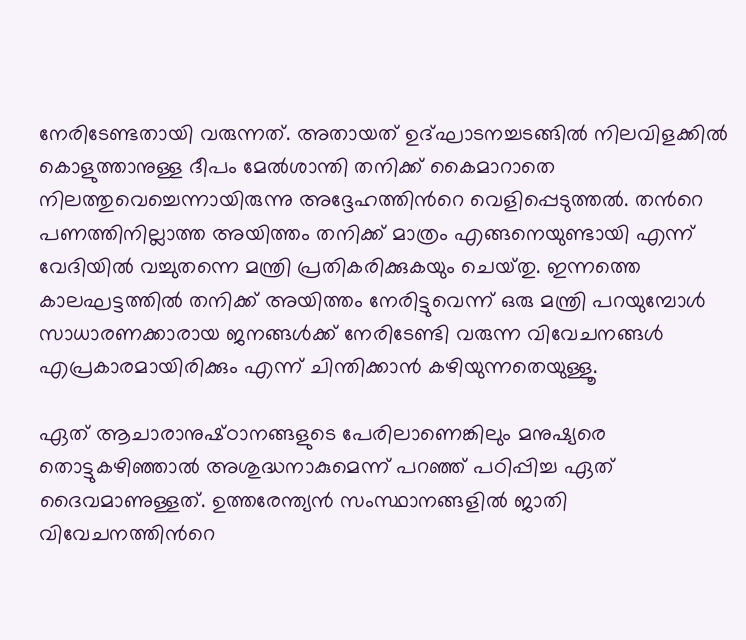നേരിടേണ്ടതായി വരുന്നത്. അതായത് ഉദ്‌ഘാടനച്ചടങ്ങില്‍ നിലവിളക്കില്‍ കൊളുത്താനുള്ള ദീപം മേല്‍ശാന്തി തനിക്ക് കൈമാറാതെ നിലത്തുവെച്ചെന്നായിരുന്നു അദ്ദേഹത്തിന്‍റെ വെളിപ്പെടുത്തല്‍. തന്‍റെ പണത്തിനില്ലാത്ത അയിത്തം തനിക്ക് മാത്രം എങ്ങനെയുണ്ടായി എന്ന്‌ വേദിയില്‍ വച്ചുതന്നെ മന്ത്രി പ്രതികരിക്കുകയും ചെയ്‌തു. ഇന്നത്തെ കാലഘട്ടത്തില്‍ തനിക്ക് അയിത്തം നേരിട്ടുവെന്ന് ഒരു മന്ത്രി പറയുമ്പോള്‍ സാധാരണക്കാരായ ജനങ്ങള്‍ക്ക് നേരിടേണ്ടി വരുന്ന വിവേചനങ്ങള്‍ എപ്രകാരമായിരിക്കും എന്ന് ചിന്തിക്കാന്‍ കഴിയുന്നതെയുള്ളൂ.

ഏത് ആചാരാനുഷ്‌ഠാനങ്ങളുടെ പേരിലാണെങ്കിലും മനുഷ്യരെ തൊട്ടുകഴിഞ്ഞാല്‍ അശുദ്ധനാകുമെന്ന് പറഞ്ഞ് പഠിപ്പിച്ച ഏത് ദൈവമാണുള്ളത്. ഉത്തരേന്ത്യന്‍ സംസ്ഥാനങ്ങളില്‍ ജാതി വിവേചനത്തിന്‍റെ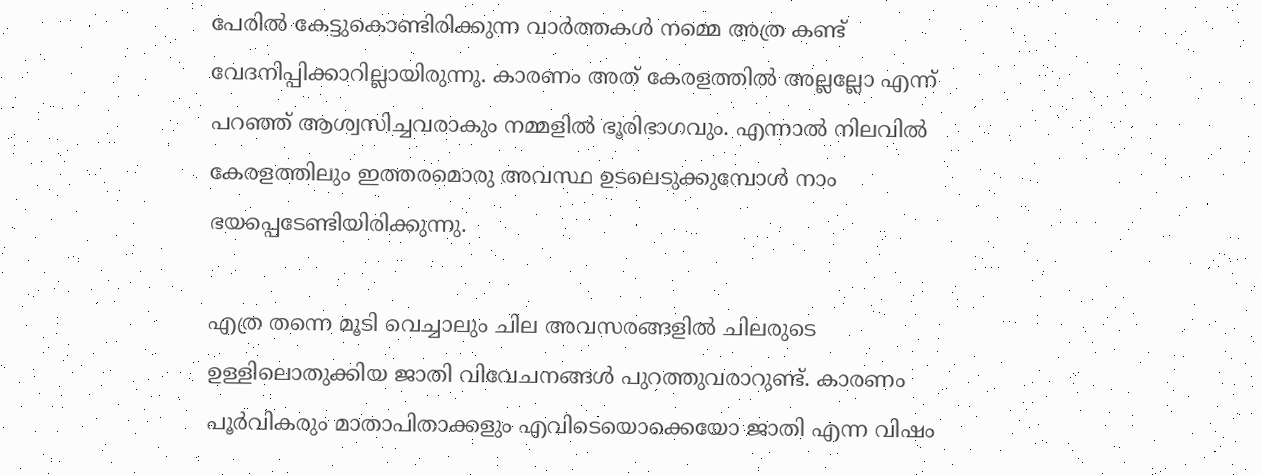പേരില്‍ കേട്ടുകൊണ്ടിരിക്കുന്ന വാര്‍ത്തകള്‍ നമ്മെ അത്ര കണ്ട് വേദനിപ്പിക്കാറില്ലായിരുന്നു. കാരണം അത് കേരളത്തില്‍ അല്ലല്ലോ എന്ന് പറഞ്ഞ് ആശ്വസിച്ചവരാകും നമ്മളില്‍ ഭൂരിഭാഗവും. എന്നാല്‍ നിലവില്‍ കേരളത്തിലും ഇത്തരമൊരു അവസ്ഥ ഉടലെടുക്കുമ്പോള്‍ നാം ഭയപ്പെടേണ്ടിയിരിക്കുന്നു.

എത്ര തന്നെ മൂടി വെച്ചാലും ചില അവസരങ്ങളില്‍ ചിലരുടെ ഉള്ളിലൊതുക്കിയ ജാതി വിവേചനങ്ങള്‍ പുറത്തുവരാറുണ്ട്. കാരണം പൂര്‍വികരും മാതാപിതാക്കളും എവിടെയൊക്കെയോ ജാതി എന്ന വിഷം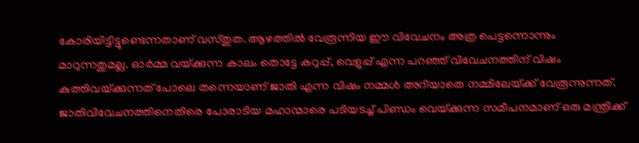കോരിയിട്ടിട്ടുണ്ടെന്നതാണ് വസ്‌തുത. ആഴത്തില്‍ വേരൂന്നിയ ഈ വിവേചനം അത്ര പെട്ടന്നൊന്നും മാറുന്നതുമല്ല. ഓര്‍മ്മ വയ്‌ക്കുന്ന കാലം തൊട്ടേ കറുപ്പ്, വെളുപ്പ് എന്ന പറഞ്ഞ് വിവേചനത്തിന് വിഷം കുത്തിവയ്‌ക്കുന്നത് പോലെ തന്നെയാണ് ജാതി എന്ന വിഷം നമ്മള്‍ അറിയാതെ നമ്മിലേയ്‌ക്ക് വേരൂന്നുന്നത്. ജാതിവിവേചനത്തിനെതിരെ പോരാടിയ മഹാന്മാരെ പടിയടച്ച്‌ പിണ്ഡം വെയ്‌ക്കുന്ന സമീപനമാണ് ഒരു മന്ത്രിക്ക്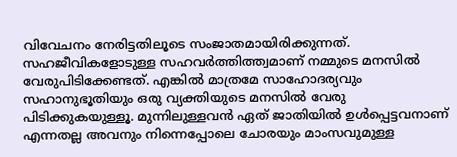വിവേചനം നേരിട്ടതിലൂടെ സംജാതമായിരിക്കുന്നത്. സഹജീവികളോടുള്ള സഹവര്‍ത്തിത്ത്വമാണ് നമ്മുടെ മനസില്‍ വേരുപിടിക്കേണ്ടത്. എങ്കില്‍ മാത്രമേ സാഹോദര്യവും സഹാനുഭൂതിയും ഒരു വ്യക്തിയുടെ മനസില്‍ വേരു പിടിക്കുകയുള്ളൂ. മുന്നിലുള്ളവന്‍ ഏത് ജാതിയില്‍ ഉള്‍പ്പെട്ടവനാണ് എന്നതല്ല അവനും നിന്നെപ്പോലെ ചോരയും മാംസവുമുള്ള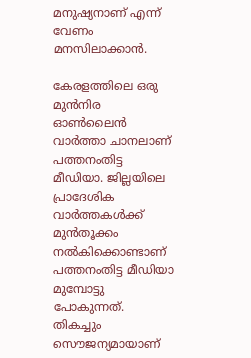മനുഷ്യനാണ് എന്ന് വേണം മനസിലാക്കാന്‍.

കേരളത്തിലെ ഒരു മുന്‍നിര ഓണ്‍ലൈന്‍ വാര്‍ത്താ ചാനലാണ്‌ പത്തനംതിട്ട മീഡിയാ. ജില്ലയിലെ പ്രാദേശിക വാര്‍ത്തകള്‍ക്ക് മുന്‍തൂക്കം നല്‍കിക്കൊണ്ടാണ് പത്തനംതിട്ട മീഡിയാ മുമ്പോട്ടു പോകുന്നത്. തികച്ചും സൌജന്യമായാണ്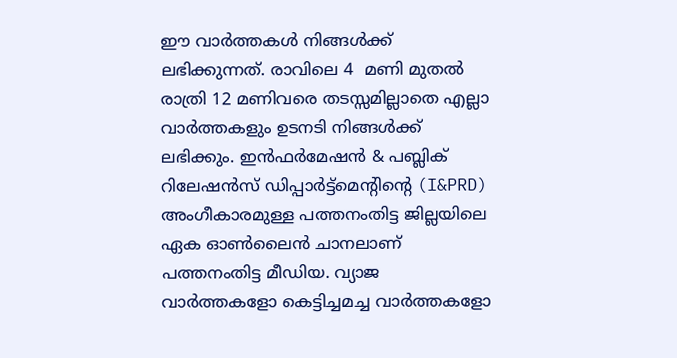ഈ വാര്‍ത്തകള്‍ നിങ്ങള്‍ക്ക് ലഭിക്കുന്നത്. രാവിലെ 4  മണി മുതല്‍ രാത്രി 12 മണിവരെ തടസ്സമില്ലാതെ എല്ലാ വാര്‍ത്തകളും ഉടനടി നിങ്ങള്‍ക്ക് ലഭിക്കും. ഇന്‍ഫര്‍മേഷന്‍ & പബ്ലിക് റിലേഷന്‍സ് ഡിപ്പാര്‍ട്ട്മെന്റിന്റെ (I&PRD) അംഗീകാരമുള്ള പത്തനംതിട്ട ജില്ലയിലെ ഏക ഓണ്‍ലൈന്‍ ചാനലാണ്‌ പത്തനംതിട്ട മീഡിയ. വ്യാജ വാര്‍ത്തകളോ കെട്ടിച്ചമച്ച വാര്‍ത്തകളോ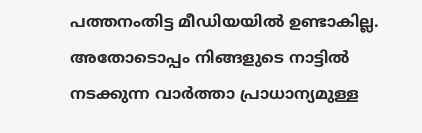പത്തനംതിട്ട മീഡിയയില്‍ ഉണ്ടാകില്ല. അതോടൊപ്പം നിങ്ങളുടെ നാട്ടില്‍ നടക്കുന്ന വാര്‍ത്താ പ്രാധാന്യമുള്ള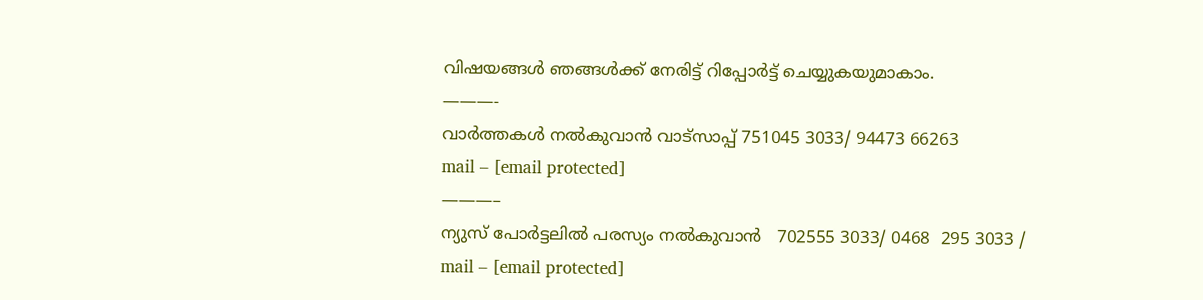വിഷയങ്ങള്‍ ഞങ്ങള്‍ക്ക് നേരിട്ട് റിപ്പോര്‍ട്ട് ചെയ്യുകയുമാകാം.
———-
വാര്‍ത്തകള്‍ നല്‍കുവാന്‍ വാട്സാപ്പ് 751045 3033/ 94473 66263
mail – [email protected]
———–
ന്യുസ് പോര്‍ട്ടലില്‍ പരസ്യം നല്‍കുവാന്‍   702555 3033/ 0468  295 3033 /
mail – [email protected]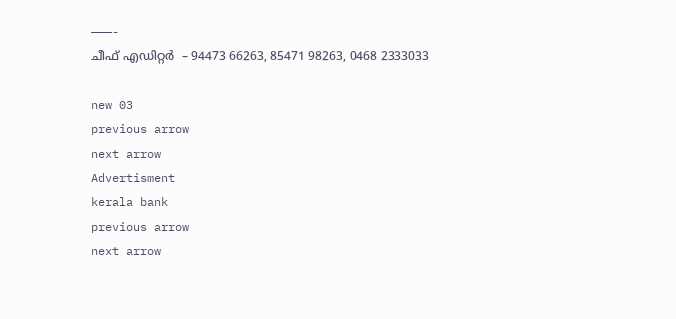———-
ചീഫ് എഡിറ്റര്‍  – 94473 66263, 85471 98263, 0468 2333033

new 03
previous arrow
next arrow
Advertisment
kerala bank
previous arrow
next arrow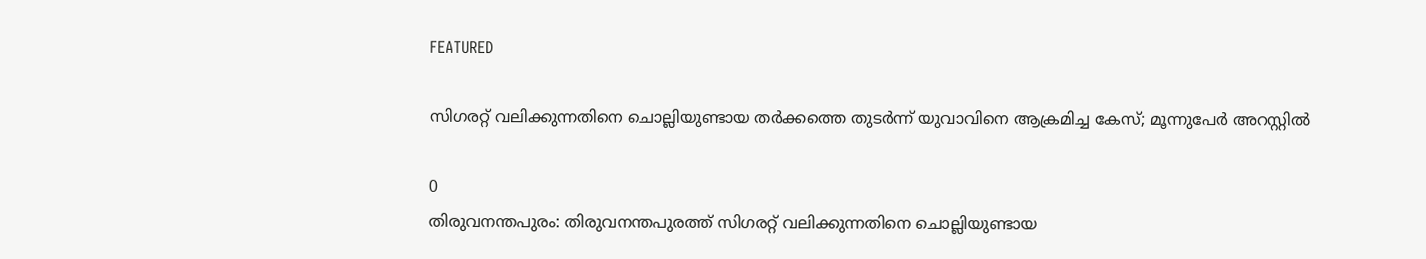FEATURED

സിഗരറ്റ് വലിക്കുന്നതിനെ ചൊല്ലിയുണ്ടായ തർക്കത്തെ തുടർന്ന് യുവാവിനെ ആക്രമിച്ച കേസ്; മൂന്നുപേർ അറസ്റ്റിൽ

0
തിരുവനന്തപുരം: തിരുവനന്തപുരത്ത് സിഗരറ്റ് വലിക്കുന്നതിനെ ചൊല്ലിയുണ്ടായ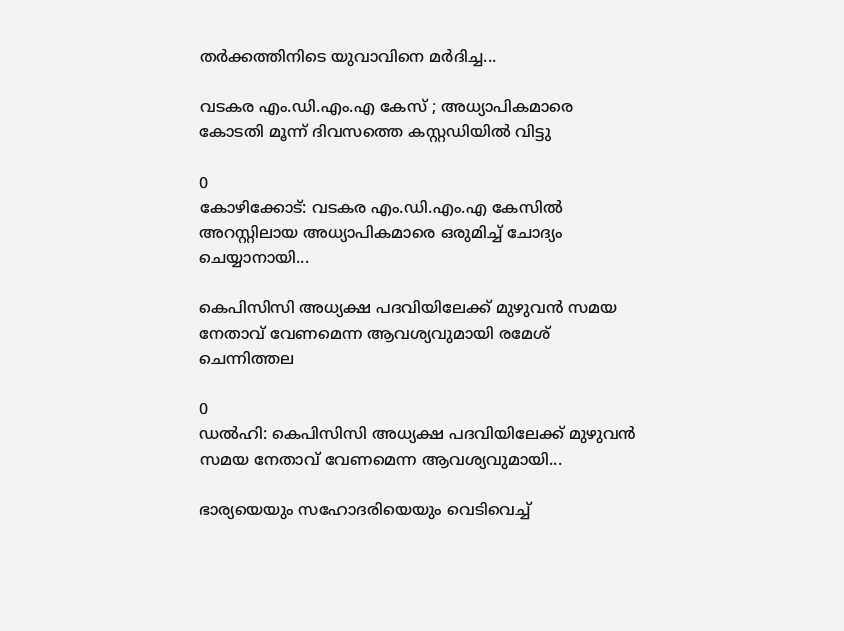തർക്കത്തിനിടെ യുവാവിനെ മർദിച്ച...

വടകര എം.ഡി.എം.എ കേസ് ; അധ്യാപികമാരെ കോടതി മൂന്ന് ദിവസത്തെ കസ്റ്റഡിയിൽ വിട്ടു

0
കോഴിക്കോട്: വടകര എം.ഡി.എം.എ കേസിൽ അറസ്റ്റിലായ അധ്യാപികമാരെ ഒരുമിച്ച്‌ ചോദ്യം ചെയ്യാനായി...

കെപിസിസി അധ്യക്ഷ പദവിയിലേക്ക് മുഴുവൻ സമയ നേതാവ് വേണമെന്ന ആവശ്യവുമായി രമേശ് ചെന്നിത്തല

0
ഡൽഹി: കെപിസിസി അധ്യക്ഷ പദവിയിലേക്ക് മുഴുവൻ സമയ നേതാവ് വേണമെന്ന ആവശ്യവുമായി...

ഭാര്യയെയും സഹോദരിയെയും വെടിവെച്ച്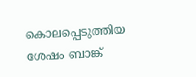കൊലപ്പെടുത്തിയ ശേഷം ബാങ്ക്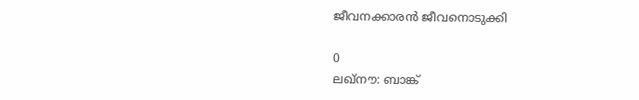ജീവനക്കാരൻ ജീവനൊടുക്കി

0
ലഖ്നൗ: ബാങ്ക്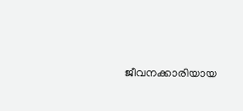ജീവനക്കാരിയായ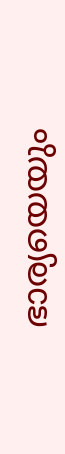ഭാര്യയെയും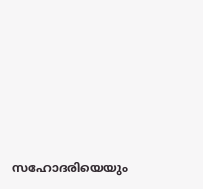സഹോദരിയെയും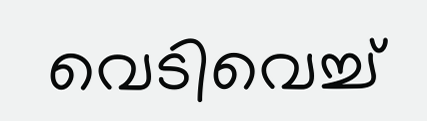വെടിവെച്ച്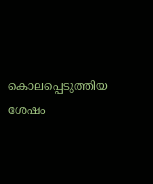കൊലപ്പെടുത്തിയ ശേഷം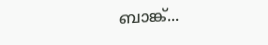ബാങ്ക്...